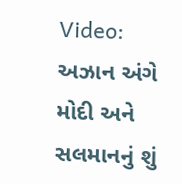Video: અઝાન અંગે મોદી અને સલમાનનું શું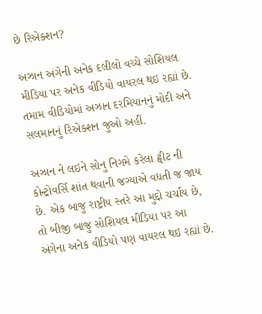છે રિએક્શન?

અઝાન અંગેની અનેક દલીલો વચ્ચે સોશિયલ મીડિયા પર અનેક વીડિયો વાયરલ થઇ રહ્યાં છે. તમામ વીડિયોમાં અઝાન દરમિયાનનું મોદી અને સલમાનનું રિએક્શન જુઓ અહીં.

અઝાન ને લઇને સોનુ નિગમે કરેલા ટ્વીટ ની કોન્ટ્રોવર્સિ શાંત થવાની જગ્યાએ વધતી જ જાય છે. એક બાજુ રાષ્ટ્રીય સ્તરે આ મુદ્દો ચર્ચાય છે, તો બીજી બાજુ સોશિયલ મીડિયા પર આ અંગેના અનેક વીડિયો પણ વાયરલ થઇ રહ્યાં છે.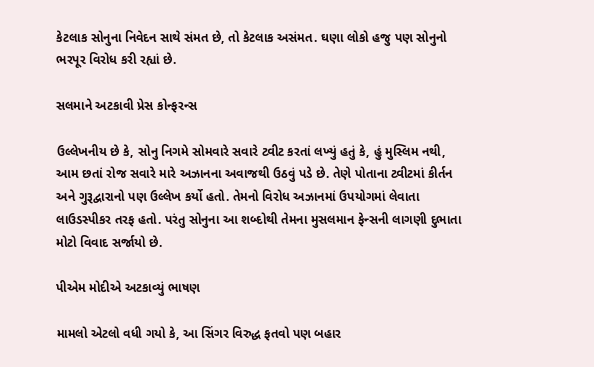કેટલાક સોનુના નિવેદન સાથે સંમત છે, તો કેટલાક અસંમત. ઘણા લોકો હજુ પણ સોનુનો ભરપૂર વિરોધ કરી રહ્યાં છે.

સલમાને અટકાવી પ્રેસ કોન્ફરન્સ

ઉલ્લેખનીય છે કે, સોનુ નિગમે સોમવારે સવારે ટ્વીટ કરતાં લખ્યું હતું કે, હું મુસ્લિમ નથી, આમ છતાં રોજ સવારે મારે અઝાનના અવાજથી ઉઠવું પડે છે. તેણે પોતાના ટ્વીટમાં કીર્તન અને ગુરૂદ્વારાનો પણ ઉલ્લેખ કર્યો હતો. તેમનો વિરોધ અઝાનમાં ઉપયોગમાં લેવાતા લાઉડસ્પીકર તરફ હતો. પરંતુ સોનુના આ શબ્દોથી તેમના મુસલમાન ફેન્સની લાગણી દુભાતા મોટો વિવાદ સર્જાયો છે.

પીએમ મોદીએ અટકાવ્યું ભાષણ

મામલો એટલો વધી ગયો કે, આ સિંગર વિરુદ્ધ ફતવો પણ બહાર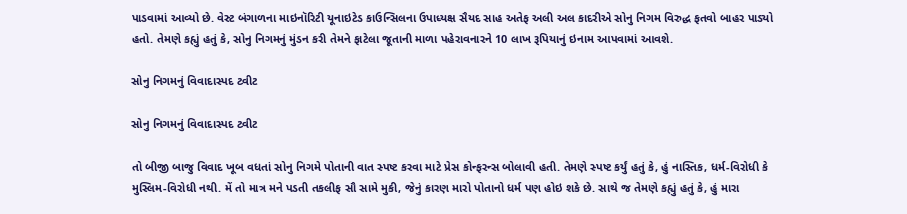પાડવામાં આવ્યો છે. વેસ્ટ બંગાળના માઇનૉરિટી યૂનાઇટેડ કાઉન્સિલના ઉપાધ્યક્ષ સૈયદ સાહ અતેફ અલી અલ કાદરીએ સોનુ નિગમ વિરુદ્ધ ફતવો બાહર પાડ્યો હતો. તેમણે કહ્યું હતું કે, સોનુ નિગમનું મુંડન કરી તેમને ફાટેલા જૂતાની માળા પહેરાવનારને 10 લાખ રૂપિયાનું ઇનામ આપવામાં આવશે.

સોનુ નિગમનું વિવાદાસ્પદ ટ્વીટ

સોનુ નિગમનું વિવાદાસ્પદ ટ્વીટ

તો બીજી બાજુ વિવાદ ખૂબ વધતાં સોનુ નિગમે પોતાની વાત સ્પષ્ટ કરવા માટે પ્રેસ કોન્ફરન્સ બોલાવી હતી. તેમણે સ્પષ્ટ કર્યું હતું કે, હું નાસ્તિક, ધર્મ-વિરોધી કે મુસ્લિમ-વિરોધી નથી. મેં તો માત્ર મને પડતી તકલીફ સૌ સામે મુકી, જેનું કારણ મારો પોતાનો ધર્મ પણ હોઇ શકે છે. સાથે જ તેમણે કહ્યું હતું કે, હું મારા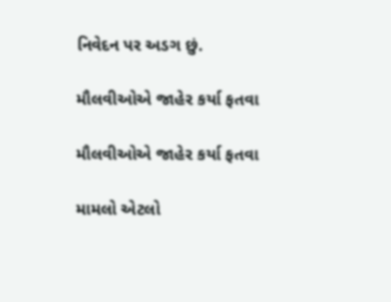નિવેદન પર અડગ છું.

મૌલવીઓએ જાહેર કર્યા ફતવા

મૌલવીઓએ જાહેર કર્યા ફતવા

મામલો એટલો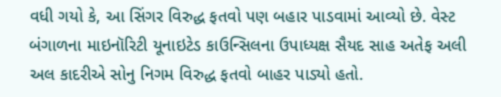વધી ગયો કે, આ સિંગર વિરુદ્ધ ફતવો પણ બહાર પાડવામાં આવ્યો છે. વેસ્ટ બંગાળના માઇનૉરિટી યૂનાઇટેડ કાઉન્સિલના ઉપાધ્યક્ષ સૈયદ સાહ અતેફ અલી અલ કાદરીએ સોનુ નિગમ વિરુદ્ધ ફતવો બાહર પાડ્યો હતો.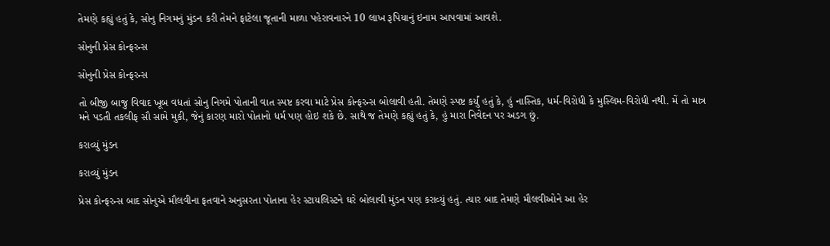તેમણે કહ્યું હતું કે, સોનુ નિગમનું મુંડન કરી તેમને ફાટેલા જૂતાની માળા પહેરાવનારને 10 લાખ રૂપિયાનું ઇનામ આપવામાં આવશે.

સોનુની પ્રેસ કોન્ફરન્સ

સોનુની પ્રેસ કોન્ફરન્સ

તો બીજી બાજુ વિવાદ ખૂબ વધતાં સોનુ નિગમે પોતાની વાત સ્પષ્ટ કરવા માટે પ્રેસ કોન્ફરન્સ બોલાવી હતી. તેમણે સ્પષ્ટ કર્યું હતું કે, હું નાસ્તિક, ધર્મ-વિરોધી કે મુસ્લિમ-વિરોધી નથી. મેં તો માત્ર મને પડતી તકલીફ સૌ સામે મુકી, જેનું કારણ મારો પોતાનો ધર્મ પણ હોઇ શકે છે. સાથે જ તેમણે કહ્યું હતું કે, હું મારા નિવેદન પર અડગ છું.

કરાવ્યું મુંડન

કરાવ્યું મુંડન

પ્રેસ કોન્ફરન્સ બાદ સોનુએ મૌલવીના ફતવાને અનુસરતા પોતાના હેર સ્ટાયલિસ્ટને ઘરે બોલાવી મુંડન પણ કરાવ્યું હતું. ત્યાર બાદ તેમણે મૌલવીઓને આ હેર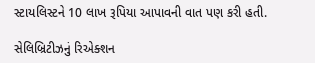સ્ટાયલિસ્ટને 10 લાખ રૂપિયા આપાવની વાત પણ કરી હતી.

સેલિબ્રિટીઝનું રિએક્શન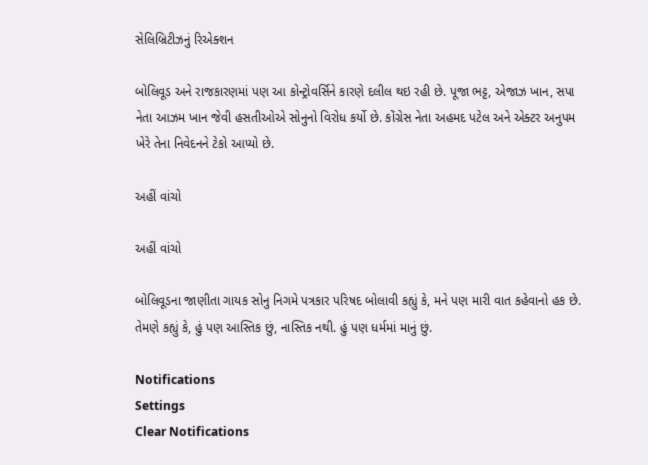સેલિબ્રિટીઝનું રિએક્શન

બોલિવૂડ અને રાજકારણમાં પણ આ કોન્ટ્રોવર્સિને કારણે દલીલ થઇ રહી છે. પૂજા ભટ્ટ, એજાઝ ખાન, સપા નેતા આઝમ ખાન જેવી હસતીઓએ સોનુનો વિરોધ કર્યો છે. કોંગ્રેસ નેતા અહમદ પટેલ અને એક્ટર અનુપમ ખેરે તેના નિવેદનને ટેકો આપ્યો છે.

અહીં વાંચો

અહીં વાંચો

બોલિવૂડના જાણીતા ગાયક સોનુ નિગમે પત્રકાર પરિષદ બોલાવી કહ્યું કે, મને પણ મારી વાત કહેવાનો હક છે. તેમણે કહ્યું કે, હું પણ આસ્તિક છું, નાસ્તિક નથી. હું પણ ધર્મમાં માનું છું.

Notifications
Settings
Clear Notifications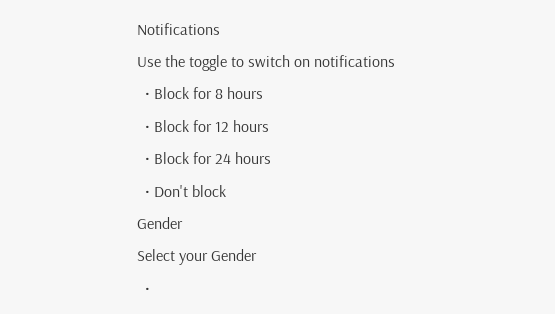Notifications
Use the toggle to switch on notifications
  • Block for 8 hours
  • Block for 12 hours
  • Block for 24 hours
  • Don't block
Gender
Select your Gender
  •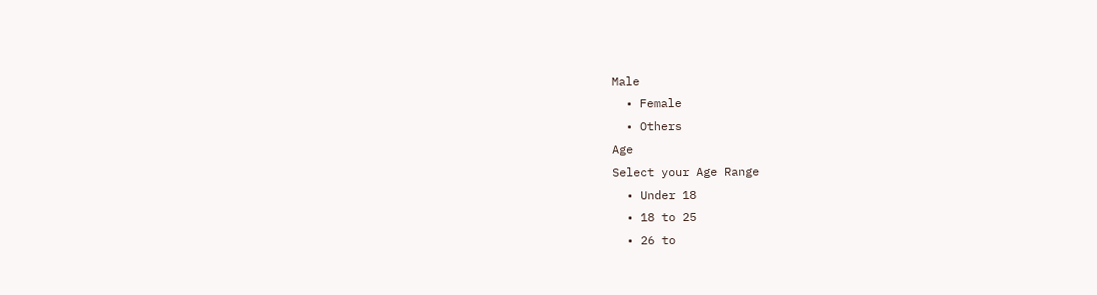Male
  • Female
  • Others
Age
Select your Age Range
  • Under 18
  • 18 to 25
  • 26 to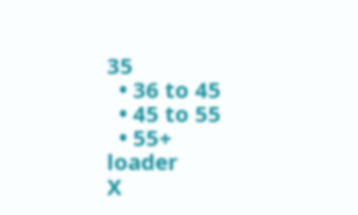35
  • 36 to 45
  • 45 to 55
  • 55+
loader
X